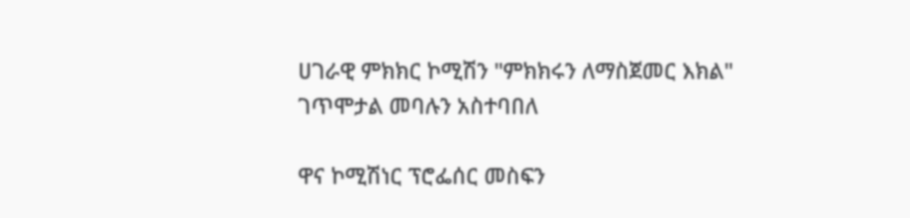ሀገራዊ ምክክር ኮሚሽን "ምክክሩን ለማስጀመር እክል" ገጥሞታል መባሉን አስተባበለ

ዋና ኮሚሽነር ፕሮፌሰር መስፍን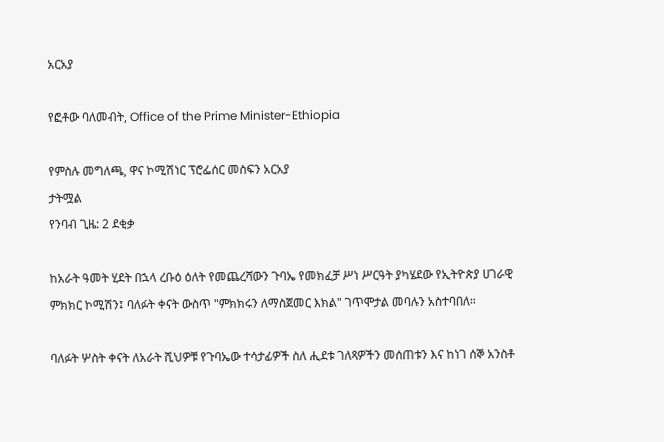አርአያ

የፎቶው ባለመብት, Office of the Prime Minister-Ethiopia

የምስሉ መግለጫ, ዋና ኮሚሽነር ፕሮፌሰር መስፍን አርአያ
ታትሟል
የንባብ ጊዜ: 2 ደቂቃ

ከአራት ዓመት ሂደት በኋላ ረቡዕ ዕለት የመጨረሻውን ጉባኤ የመክፈቻ ሥነ ሥርዓት ያካሄደው የኢትዮጵያ ሀገራዊ ምክክር ኮሚሽን፤ ባለፉት ቀናት ውስጥ "ምክክሩን ለማስጀመር እክል" ገጥሞታል መባሉን አስተባበለ።

ባለፉት ሦስት ቀናት ለአራት ሺህዎቹ የጉባኤው ተሳታፊዎች ስለ ሒደቱ ገለጻዎችን መሰጠቱን እና ከነገ ሰኞ አንስቶ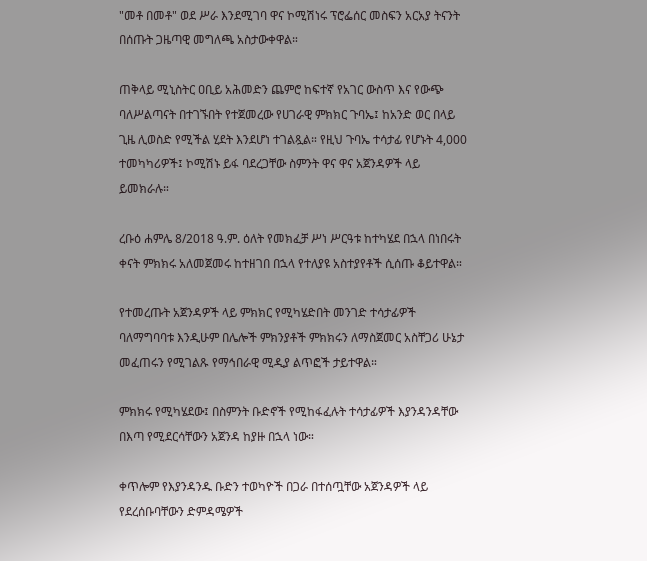"መቶ በመቶ" ወደ ሥራ እንደሚገባ ዋና ኮሚሽነሩ ፕሮፌሰር መስፍን አርአያ ትናንት በሰጡት ጋዜጣዊ መግለጫ አስታውቀዋል።

ጠቅላይ ሚኒስትር ዐቢይ አሕመድን ጨምሮ ከፍተኛ የአገር ውስጥ እና የውጭ ባለሥልጣናት በተገኙበት የተጀመረው የሀገራዊ ምክክር ጉባኤ፤ ከአንድ ወር በላይ ጊዜ ሊወስድ የሚችል ሂደት እንደሆነ ተገልጿል። የዚህ ጉባኤ ተሳታፊ የሆኑት 4,000 ተመካካሪዎች፤ ኮሚሽኑ ይፋ ባደረጋቸው ስምንት ዋና ዋና አጀንዳዎች ላይ ይመክራሉ።

ረቡዕ ሐምሌ 8/2018 ዓ.ም. ዕለት የመክፈቻ ሥነ ሥርዓቱ ከተካሄደ በኋላ በነበሩት ቀናት ምክክሩ አለመጀመሩ ከተዘገበ በኋላ የተለያዩ አስተያየቶች ሲሰጡ ቆይተዋል።

የተመረጡት አጀንዳዎች ላይ ምክክር የሚካሄድበት መንገድ ተሳታፊዎች ባለማግባባቱ እንዲሁም በሌሎች ምክንያቶች ምክክሩን ለማስጀመር አስቸጋሪ ሁኔታ መፈጠሩን የሚገልጹ የማኅበራዊ ሚዲያ ልጥፎች ታይተዋል።

ምክክሩ የሚካሄደው፤ በስምንት ቡድኖች የሚከፋፈሉት ተሳታፊዎች እያንዳንዳቸው በእጣ የሚደርሳቸውን አጀንዳ ከያዙ በኋላ ነው።

ቀጥሎም የእያንዳንዱ ቡድን ተወካዮች በጋራ በተሰጧቸው አጀንዳዎች ላይ የደረሰቡባቸውን ድምዳሜዎች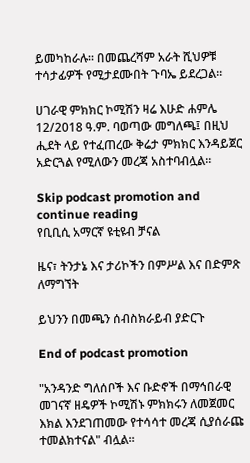ይመካከራሉ። በመጨረሻም አራት ሺህዎቹ ተሳታፊዎች የሚታደሙበት ጉባኤ ይደረጋል።

ሀገራዊ ምክክር ኮሚሽን ዛሬ እሁድ ሐምሌ 12/2018 ዓ.ም. ባወጣው መግለጫ፤ በዚህ ሒደት ላይ የተፈጠረው ቅሬታ ምክክር እንዳይጀር አድርጓል የሚለውን መረጃ አስተባብሏል።

Skip podcast promotion and continue reading
የቢቢሲ አማርኛ ዩቲዩብ ቻናል

ዜና፣ ትንታኔ እና ታሪኮችን በምሥል እና በድምጽ ለማግኘት

ይህንን በመጫን ሰብስክራይብ ያድርጉ

End of podcast promotion

"አንዳንድ ግለሰቦች እና ቡድኖች በማኅበራዊ መገናኛ ዘዴዎች ኮሚሽኑ ምክክሩን ለመጀመር እክል እንደገጠመው የተሳሳተ መረጃ ሲያሰራጩ ተመልክተናል" ብሏል።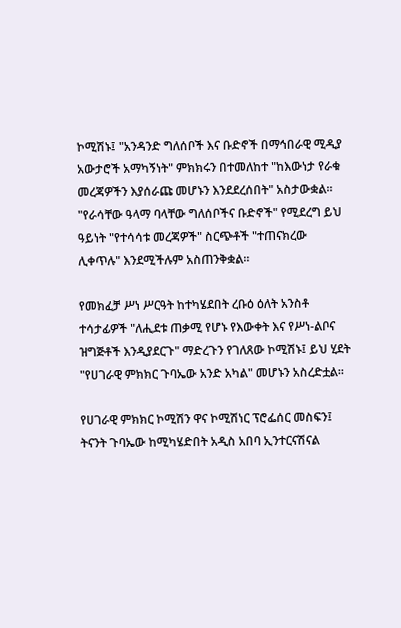ኮሚሽኑ፤ "አንዳንድ ግለሰቦች እና ቡድኖች በማኅበራዊ ሚዲያ አውታሮች አማካኝነት" ምክክሩን በተመለከተ "ከእውነታ የራቁ መረጃዎችን እያሰራጩ መሆኑን እንደደረሰበት" አስታውቋል። "የራሳቸው ዓላማ ባላቸው ግለሰቦችና ቡድኖች" የሚደረግ ይህ ዓይነት "የተሳሳቱ መረጃዎች" ስርጭቶች "ተጠናክረው ሊቀጥሉ" እንደሚችሉም አስጠንቅቋል።

የመክፈቻ ሥነ ሥርዓት ከተካሄደበት ረቡዕ ዕለት አንስቶ ተሳታፊዎች "ለሒደቱ ጠቃሚ የሆኑ የእውቀት እና የሥነ-ልቦና ዝግጅቶች እንዲያደርጉ" ማድረጉን የገለጸው ኮሚሽኑ፤ ይህ ሂደት "የሀገራዊ ምክክር ጉባኤው አንድ አካል" መሆኑን አስረድቷል።

የሀገራዊ ምክክር ኮሚሽን ዋና ኮሚሽነር ፕሮፌሰር መስፍን፤ ትናንት ጉባኤው ከሚካሄድበት አዲስ አበባ ኢንተርናሽናል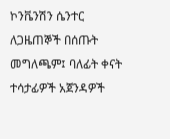ኮንቬንሽን ሴንተር ለጋዜጠኞች በሰጡት መግለጫም፤ ባለፊት ቀናት ተሳታፊዎች አጀንዳዎች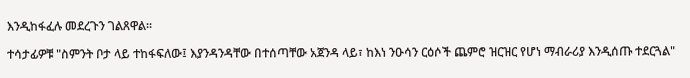እንዲከፋፈሉ መደረጉን ገልጸዋል።

ተሳታፊዎቹ "ስምንት ቦታ ላይ ተከፋፍለው፤ እያንዳንዳቸው በተሰጣቸው አጀንዳ ላይ፣ ከእነ ንዑሳን ርዕሶች ጨምሮ ዝርዝር የሆነ ማብራሪያ እንዲሰጡ ተደርጓል"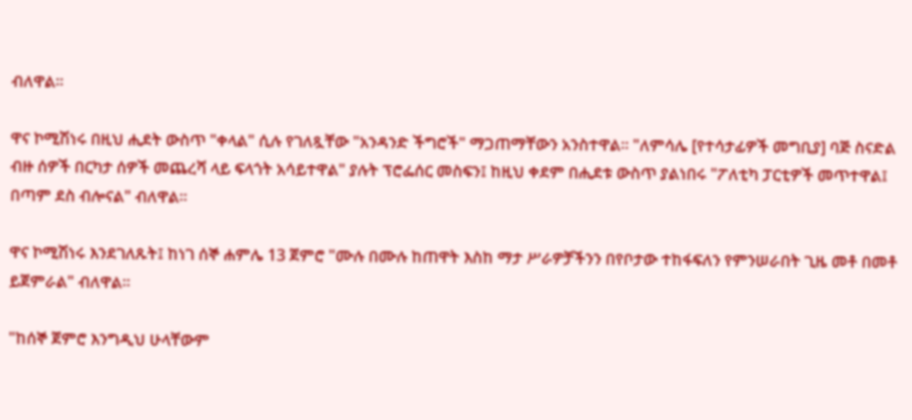ብለዋል።

ዋና ኮሚሽነሩ በዚህ ሒደት ውስጥ "ቀላል" ሲሉ የገለጿቸው "አንዳንድ ችግሮች" ማጋጠማቸውን አንስተዋል። "ለምሳሌ [የተሳታፊዎች መግቢያ] ባጅ ስናድል ብዙ ሰዎች በርካታ ሰዎች መጨረሻ ላይ ፍላጎት አሳይተዋል" ያሉት ፕሮፌሰር መስፍን፤ ከዚህ ቀደም በሒደቱ ውስጥ ያልነበሩ "ፖለቲካ ፓርቲዎች መጥተዋል፤ በጣም ደስ ብሎናል" ብለዋል።

ዋና ኮሚሽነሩ እንደገለጹት፤ ከነገ ሰኞ ሐምሌ 13 ጀምሮ "ሙሉ በሙሉ ከጠዋት እስከ ማታ ሥራዎቻችንን በየቦታው ተከፋፍለን የምንሠራበት ጊዜ መቶ በመቶ ይጀምራል" ብለዋል።

"ከሰኞ ጀምሮ እንግዲህ ሁላቸውም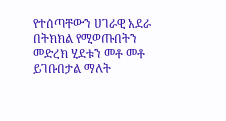የተሰጣቸውን ሀገራዊ አደራ በትክክል የሚወጡበትን መድረክ ሂደቱን መቶ መቶ ይገቡበታል ማለት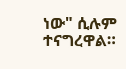ነው" ሲሉም ተናግረዋል።